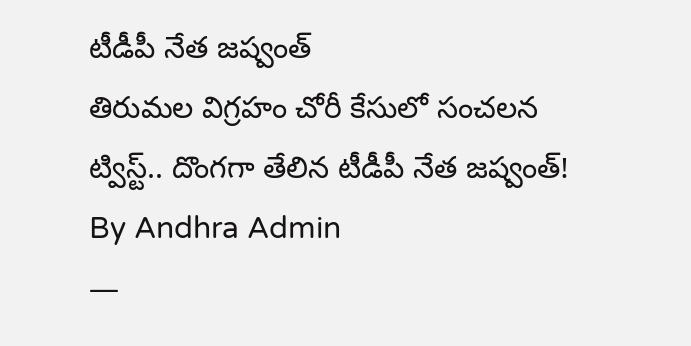టీడీపీ నేత జష్వంత్
తిరుమల విగ్రహం చోరీ కేసులో సంచలన ట్విస్ట్.. దొంగగా తేలిన టీడీపీ నేత జష్వంత్!
By Andhra Admin
—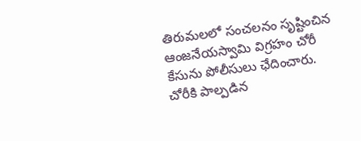తిరుమలలో సంచలనం సృష్టించిన ఆంజనేయస్వామి విగ్రహం చోరీ కేసును పోలీసులు ఛేదించారు. చోరీకి పాల్పడిన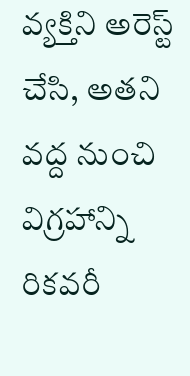వ్యక్తిని అరెస్ట్ చేసి, అతని వద్ద నుంచి విగ్రహాన్ని రికవరీ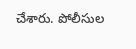చేశారు. పోలీసుల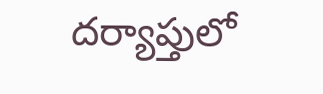దర్యాప్తులో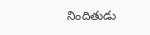నిందితుడు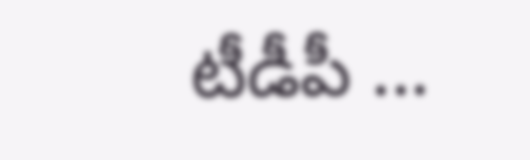టీడీపీ ...